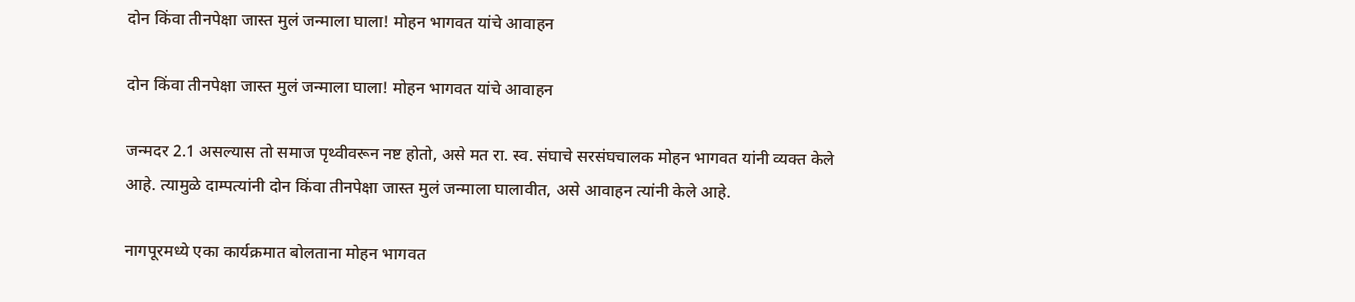दोन किंवा तीनपेक्षा जास्त मुलं जन्माला घाला! मोहन भागवत यांचे आवाहन

दोन किंवा तीनपेक्षा जास्त मुलं जन्माला घाला! मोहन भागवत यांचे आवाहन

जन्मदर 2.1 असल्यास तो समाज पृथ्वीवरून नष्ट होतो, असे मत रा. स्व. संघाचे सरसंघचालक मोहन भागवत यांनी व्यक्त केले आहे. त्यामुळे दाम्पत्यांनी दोन किंवा तीनपेक्षा जास्त मुलं जन्माला घालावीत, असे आवाहन त्यांनी केले आहे.

नागपूरमध्ये एका कार्यक्रमात बोलताना मोहन भागवत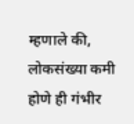म्हणाले की, लोकसंख्या कमी होणे ही गंभीर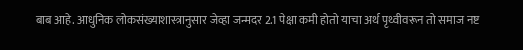बाब आहे. आधुनिक लोकसंख्याशास्त्रानुसार जेव्हा जन्मदर 2.1 पेक्षा कमी होतो याचा अर्थ पृथ्वीवरून तो समाज नष्ट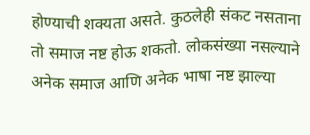होण्याची शक्यता असते. कुठलेही संकट नसताना तो समाज नष्ट होऊ शकतो. लोकसंख्या नसल्याने अनेक समाज आणि अनेक भाषा नष्ट झाल्या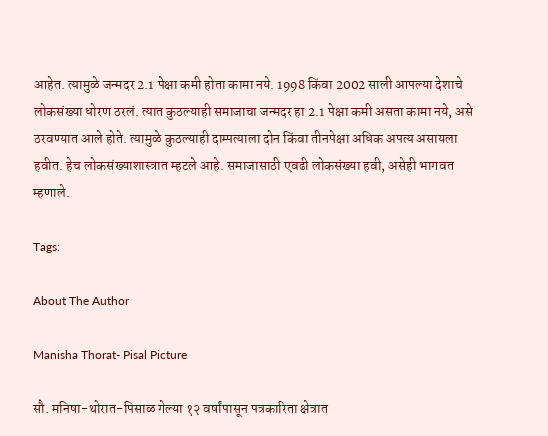आहेत. त्यामुळे जन्मदर 2.1 पेक्षा कमी होता कामा नये. 1998 किंवा 2002 साली आपल्या देशाचे लोकसंख्या धोरण ठरलं. त्यात कुठल्याही समाजाचा जन्मदर हा 2.1 पेक्षा कमी असता कामा नये, असे ठरवण्यात आले होते. त्यामुळे कुठल्याही दाम्पत्याला दोन किंवा तीनपेक्षा अधिक अपत्य असायला हवीत. हेच लोकसंख्याशास्त्रात म्हटले आहे. समाजासाठी एवढी लोकसंख्या हवी, असेही भागवत म्हणाले.

Tags:

About The Author

Manisha Thorat- Pisal Picture

सौ. मनिषा-थोरात-पिसाळ गेल्या १२ वर्षांपासून पत्रकारिता क्षेत्रात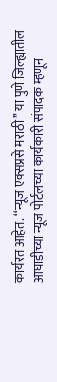कार्यरत आहेत. ‘‘न्यूज एक्सप्रसे मराठी’’ या पुणे जिल्ह्यातील आघाडीच्या न्यूज पोर्टलच्या कार्यकारी संपादक म्हणून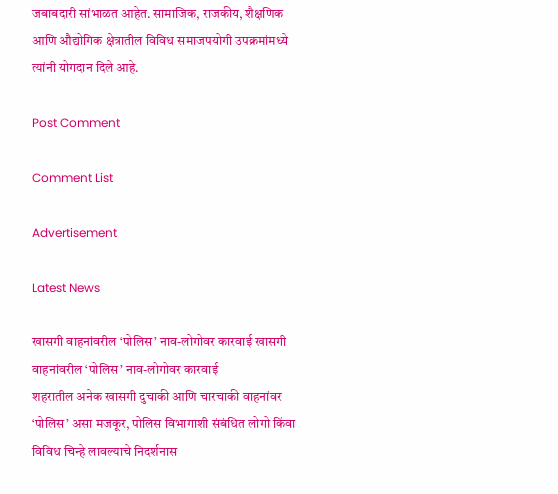जबाबदारी सांभाळत आहेत. सामाजिक, राजकीय, शैक्षणिक आणि औद्योगिक क्षेत्रातील विविध समाजपयोगी उपक्रमांमध्ये त्यांनी योगदान दिले आहे.

Post Comment

Comment List

Advertisement

Latest News

खासगी वाहनांवरील ‘पोलिस’ नाव-लोगोवर कारवाई खासगी वाहनांवरील ‘पोलिस’ नाव-लोगोवर कारवाई
शहरातील अनेक खासगी दुचाकी आणि चारचाकी वाहनांवर ‘पोलिस’ असा मजकूर, पोलिस विभागाशी संबंधित लोगो किंवा विविध चिन्हे लावल्याचे निदर्शनास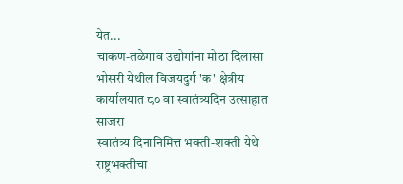येत...
चाकण-तळेगाव उद्योगांना मोठा दिलासा
भोसरी येथील विजयदुर्ग 'क' क्षेत्रीय कार्यालयात ८० वा स्वातंत्र्यदिन उत्साहात साजरा
स्वातंत्र्य दिनानिमित्त भक्ती-शक्ती येथे राष्ट्रभक्तीचा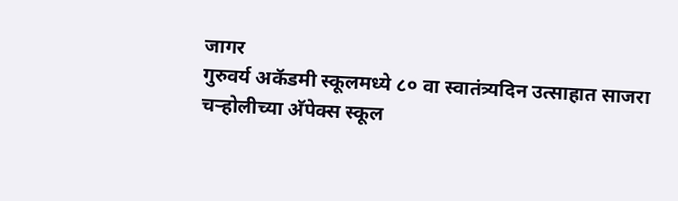जागर
गुरुवर्य अकॅडमी स्कूलमध्ये ८० वा स्वातंत्र्यदिन उत्साहात साजरा
चऱ्होलीच्या अ‍ॅपेक्स स्कूल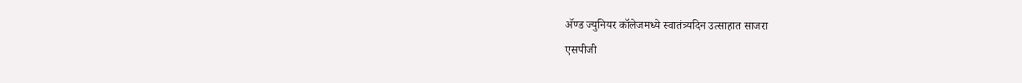अ‍ॅण्ड ज्युनियर कॉलेजमध्ये स्वातंत्र्यदिन उत्साहात साजरा
एसपीजी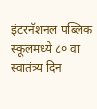इंटरनॅशनल पब्लिक स्कूलमध्ये ८० वा स्वातंत्र्य दिन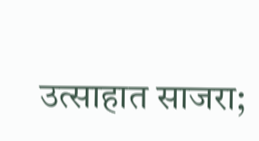उत्साहात साजरा;